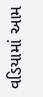વડિયામાં આમ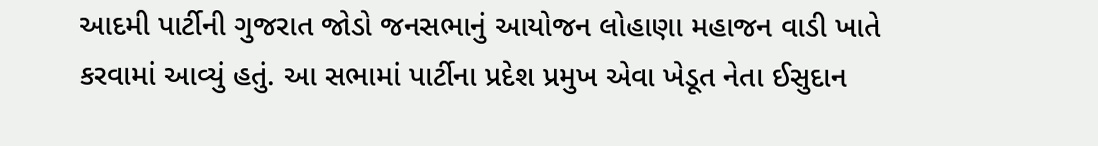આદમી પાર્ટીની ગુજરાત જોડો જનસભાનું આયોજન લોહાણા મહાજન વાડી ખાતે કરવામાં આવ્યું હતું. આ સભામાં પાર્ટીના પ્રદેશ પ્રમુખ એવા ખેડૂત નેતા ઈસુદાન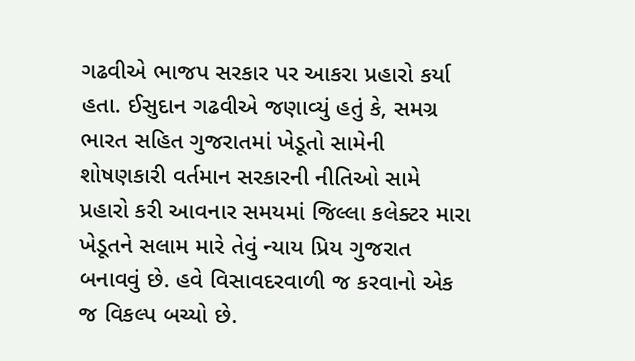ગઢવીએ ભાજપ સરકાર પર આકરા પ્રહારો કર્યા હતા. ઈસુદાન ગઢવીએ જણાવ્યું હતું કે, સમગ્ર ભારત સહિત ગુજરાતમાં ખેડૂતો સામેની શોષણકારી વર્તમાન સરકારની નીતિઓ સામે પ્રહારો કરી આવનાર સમયમાં જિલ્લા કલેક્ટર મારા ખેડૂતને સલામ મારે તેવું ન્યાય પ્રિય ગુજરાત બનાવવું છે. હવે વિસાવદરવાળી જ કરવાનો એક જ વિકલ્પ બચ્યો છે.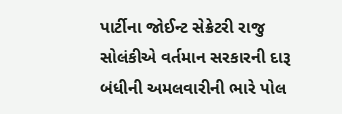પાર્ટીના જોઈન્ટ સેક્રેટરી રાજુ સોલંકીએ વર્તમાન સરકારની દારૂ બંધીની અમલવારીની ભારે પોલ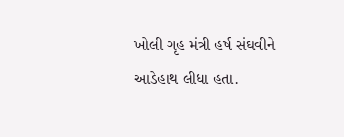ખોલી ગૃહ મંત્રી હર્ષ સંઘવીને આડેહાથ લીધા હતા.